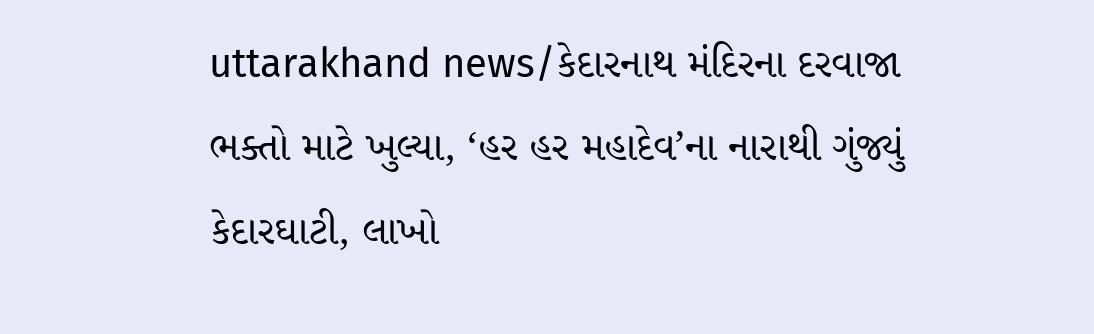uttarakhand news/કેદારનાથ મંદિરના દરવાજા ભક્તો માટે ખુલ્યા, ‘હર હર મહાદેવ’ના નારાથી ગુંજ્યું કેદારઘાટી, લાખો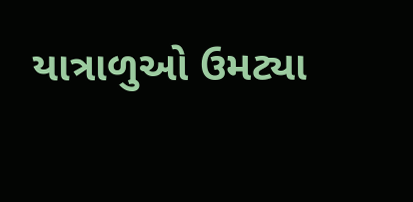યાત્રાળુઓ ઉમટ્યા